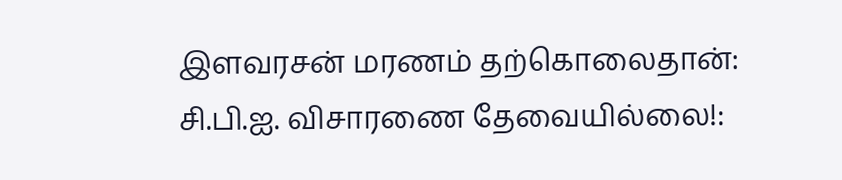இளவரசன் மரணம் தற்கொலைதான்: சி.பி.ஐ. விசாரணை தேவையில்லை!: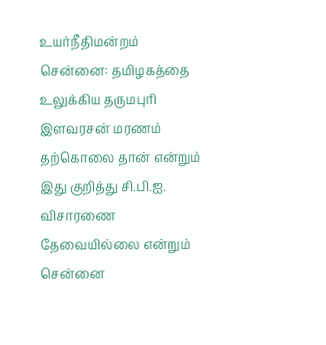உயர்நீதிமன்றம்
சென்னை: தமிழகத்தை உலுக்கிய தருமபுரி இளவரசன் மரணம் தற்கொலை தான் என்றும் இது குறித்து சி.பி.ஐ. விசாரணை தேவையில்லை என்றும் சென்னை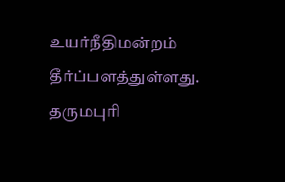உயர்நீதிமன்றம் தீர்ப்பளத்துள்ளது. தருமபுரி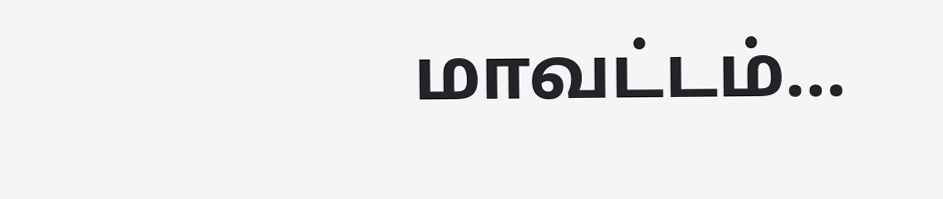மாவட்டம்…